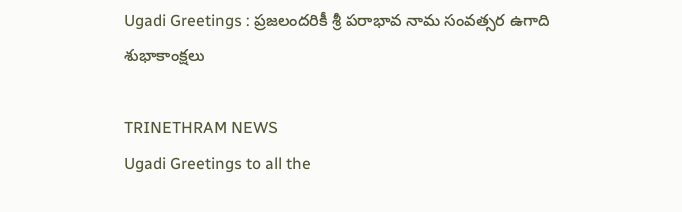Ugadi Greetings : ప్రజలందరికీ శ్రీ పరాభావ నామ సంవత్సర ఉగాది శుభాకాంక్షలు

TRINETHRAM NEWS
Ugadi Greetings to all the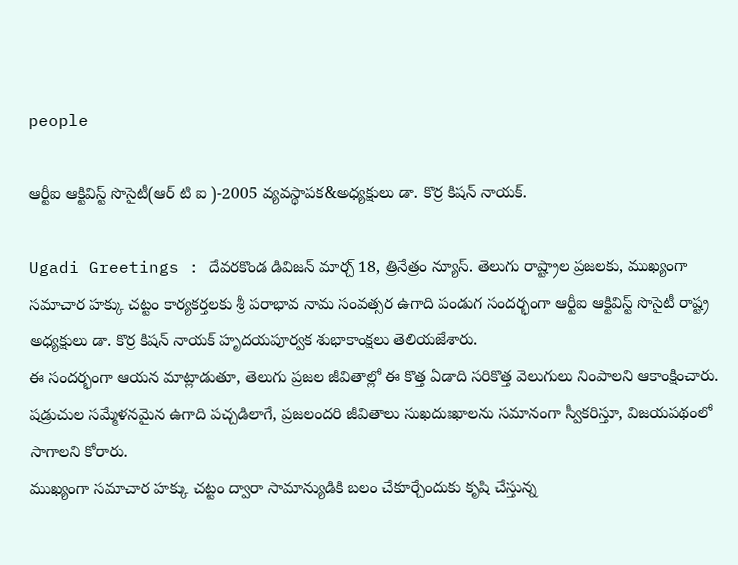people

ఆర్టీఐ ఆక్టివిస్ట్ సొసైటీ(ఆర్ టి ఐ )-2005 వ్యవస్థాపక&అధ్యక్షులు డా. కొర్ర కిషన్ నాయక్.

Ugadi Greetings : దేవరకొండ డివిజన్ మార్చ్ 18, త్రినేత్రం న్యూస్. తెలుగు రాష్ట్రాల ప్రజలకు, ముఖ్యంగా సమాచార హక్కు చట్టం కార్యకర్తలకు శ్రీ పరాభావ నామ సంవత్సర ఉగాది పండుగ సందర్భంగా ఆర్టీఐ ఆక్టివిస్ట్ సొసైటీ రాష్ట్ర అధ్యక్షులు డా. కొర్ర కిషన్ నాయక్ హృదయపూర్వక శుభాకాంక్షలు తెలియజేశారు.
ఈ సందర్భంగా ఆయన మాట్లాడుతూ, తెలుగు ప్రజల జీవితాల్లో ఈ కొత్త ఏడాది సరికొత్త వెలుగులు నింపాలని ఆకాంక్షించారు. షడ్రుచుల సమ్మేళనమైన ఉగాది పచ్చడిలాగే, ప్రజలందరి జీవితాలు సుఖదుఃఖాలను సమానంగా స్వీకరిస్తూ, విజయపథంలో సాగాలని కోరారు.
ముఖ్యంగా సమాచార హక్కు చట్టం ద్వారా సామాన్యుడికి బలం చేకూర్చేందుకు కృషి చేస్తున్న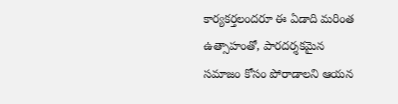కార్యకర్తలందరూ ఈ ఏడాది మరింత ఉత్సాహంతో, పారదర్శకమైన సమాజం కోసం పోరాడాలని ఆయన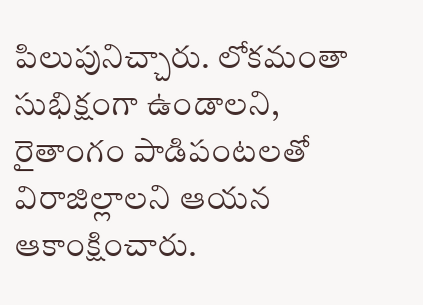పిలుపునిచ్చారు. లోకమంతా సుభిక్షంగా ఉండాలని, రైతాంగం పాడిపంటలతో విరాజిల్లాలని ఆయన ఆకాంక్షించారు.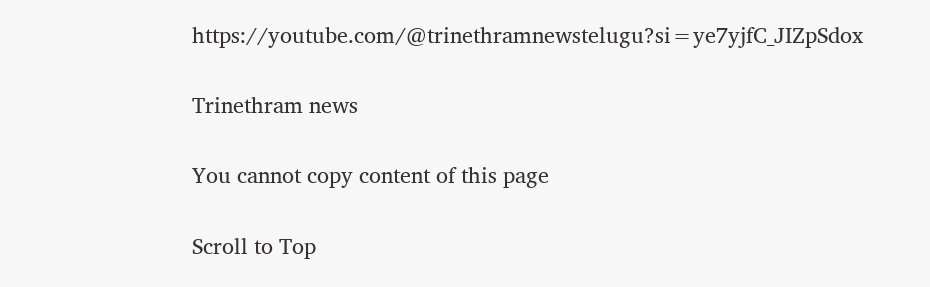https://youtube.com/@trinethramnewstelugu?si=ye7yjfC_JIZpSdox

Trinethram news

You cannot copy content of this page

Scroll to Top